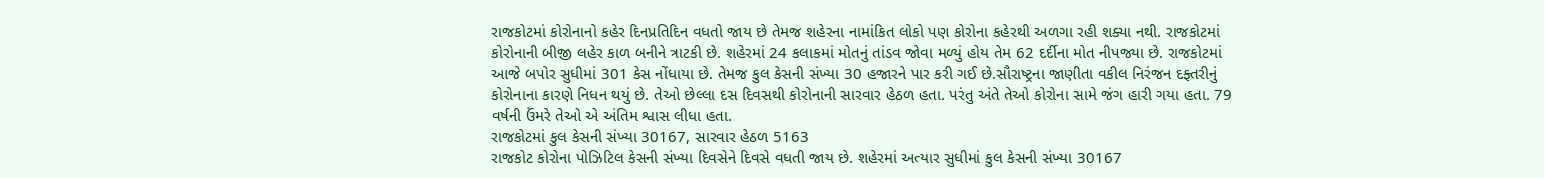રાજકોટમાં કોરોનાનો કહેર દિનપ્રતિદિન વધતો જાય છે તેમજ શહેરના નામાંકિત લોકો પણ કોરોના કહેરથી અળગા રહી શક્યા નથી. રાજકોટમાં કોરોનાની બીજી લહેર કાળ બનીને ત્રાટકી છે. શહેરમાં 24 કલાકમાં મોતનું તાંડવ જોવા મળ્યું હોય તેમ 62 દર્દીના મોત નીપજ્યા છે. રાજકોટમાં આજે બપોર સુધીમાં 301 કેસ નોંધાયા છે. તેમજ કુલ કેસની સંખ્યા 30 હજારને પાર કરી ગઈ છે.સૌરાષ્ટ્રના જાણીતા વકીલ નિરંજન દફ્તરીનું કોરોનાના કારણે નિધન થયું છે. તેઓ છેલ્લા દસ દિવસથી કોરોનાની સારવાર હેઠળ હતા. પરંતુ અંતે તેઓ કોરોના સામે જંગ હારી ગયા હતા. 79 વર્ષની ઉંમરે તેઓ એ અંતિમ શ્વાસ લીધા હતા.
રાજકોટમાં કુલ કેસની સંખ્યા 30167, સારવાર હેઠળ 5163
રાજકોટ કોરોના પોઝિટિલ કેસની સંખ્યા દિવસેને દિવસે વધતી જાય છે. શહેરમાં અત્યાર સુધીમાં કુલ કેસની સંખ્યા 30167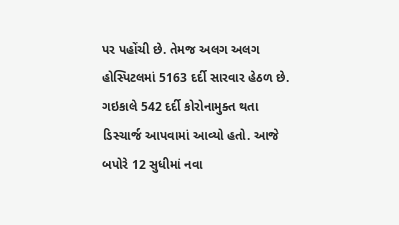પર પહોંચી છે. તેમજ અલગ અલગ હોસ્પિટલમાં 5163 દર્દી સારવાર હેઠળ છે. ગઇકાલે 542 દર્દી કોરોનામુક્ત થતા ડિસ્ચાર્જ આપવામાં આવ્યો હતો. આજે બપોરે 12 સુધીમાં નવા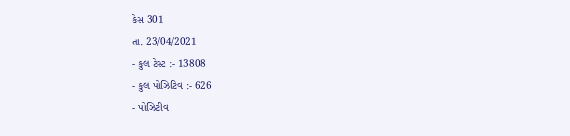કેસ 301
તા. 23/04/2021
- કુલ ટેસ્ટ :- 13808
- કુલ પોઝિટિવ :- 626
- પોઝિટીવ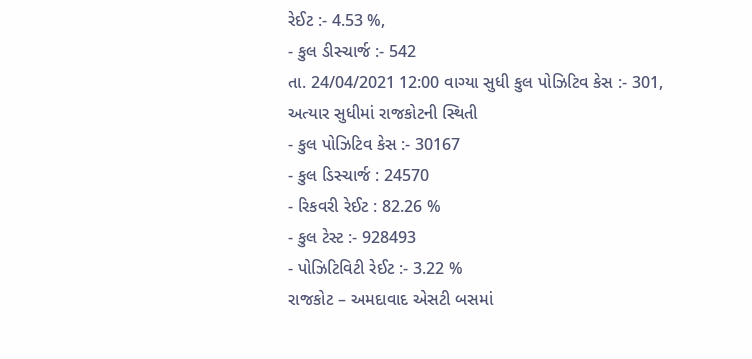રેઈટ :- 4.53 %,
- કુલ ડીસ્ચાર્જ :- 542
તા. 24/04/2021 12:00 વાગ્યા સુધી કુલ પોઝિટિવ કેસ :- 301,
અત્યાર સુધીમાં રાજકોટની સ્થિતી
- કુલ પોઝિટિવ કેસ :- 30167
- કુલ ડિસ્ચાર્જ : 24570
- રિકવરી રેઈટ : 82.26 %
- કુલ ટેસ્ટ :- 928493
- પોઝિટિવિટી રેઈટ :- 3.22 %
રાજકોટ – અમદાવાદ એસટી બસમાં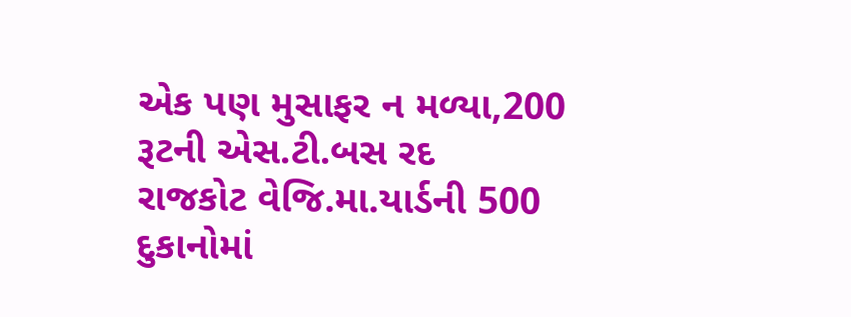એક પણ મુસાફર ન મળ્યા,200 રૂટની એસ.ટી.બસ રદ
રાજકોટ વેજિ.મા.યાર્ડની 500 દુકાનોમાં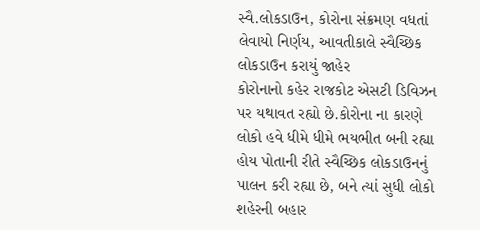સ્વૈ.લોકડાઉન, કોરોના સંક્રમણ વધતાં લેવાયો નિર્ણય, આવતીકાલે સ્વૈચ્છિક લોકડાઉન કરાયું જાહેર
કોરોનાનો કહેર રાજકોટ એસટી ડિવિઝન પર યથાવત રહ્યો છે.કોરોના ના કારણે લોકો હવે ધીમે ધીમે ભયભીત બની રહ્યા હોય પોતાની રીતે સ્વૈચ્છિક લોકડાઉનનું પાલન કરી રહ્યા છે, બને ત્યાં સુધી લોકો શહેરની બહાર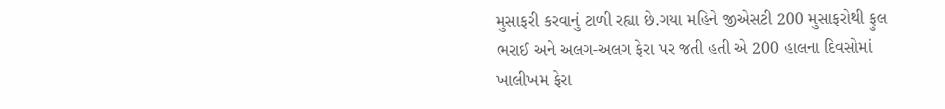મુસાફરી કરવાનું ટાળી રહ્યા છે.ગયા મહિને જીએસટી 200 મુસાફરોથી ફુલ ભરાઈ અને અલગ-અલગ ફેરા પર જતી હતી એ 200 હાલના દિવસોમાં ખાલીખમ ફેરા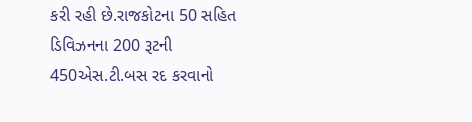કરી રહી છે.રાજકોટના 50 સહિત ડિવિઝનના 200 રૂટની 450એસ.ટી.બસ રદ કરવાનો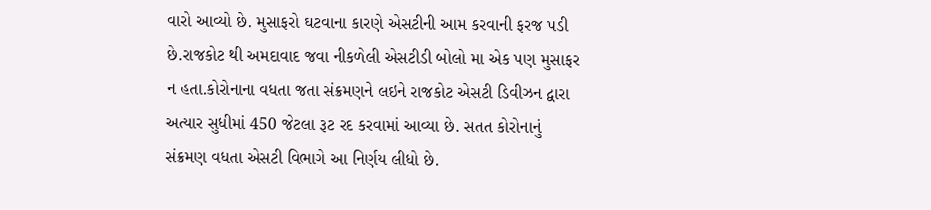વારો આવ્યો છે. મુસાફરો ઘટવાના કારણે એસટીની આમ કરવાની ફરજ પડી છે.રાજકોટ થી અમદાવાદ જવા નીકળેલી એસટીડી બોલો મા એક પણ મુસાફર ન હતા.કોરોનાના વધતા જતા સંક્રમણને લઇને રાજકોટ એસટી ડિવીઝન દ્વારા અત્યાર સુધીમાં 450 જેટલા રૂટ રદ કરવામાં આવ્યા છે. સતત કોરોનાનું સંક્રમણ વધતા એસટી વિભાગે આ નિર્ણય લીધો છે.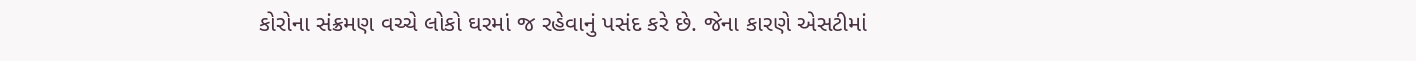કોરોના સંક્રમણ વચ્ચે લોકો ઘરમાં જ રહેવાનું પસંદ કરે છે. જેના કારણે એસટીમાં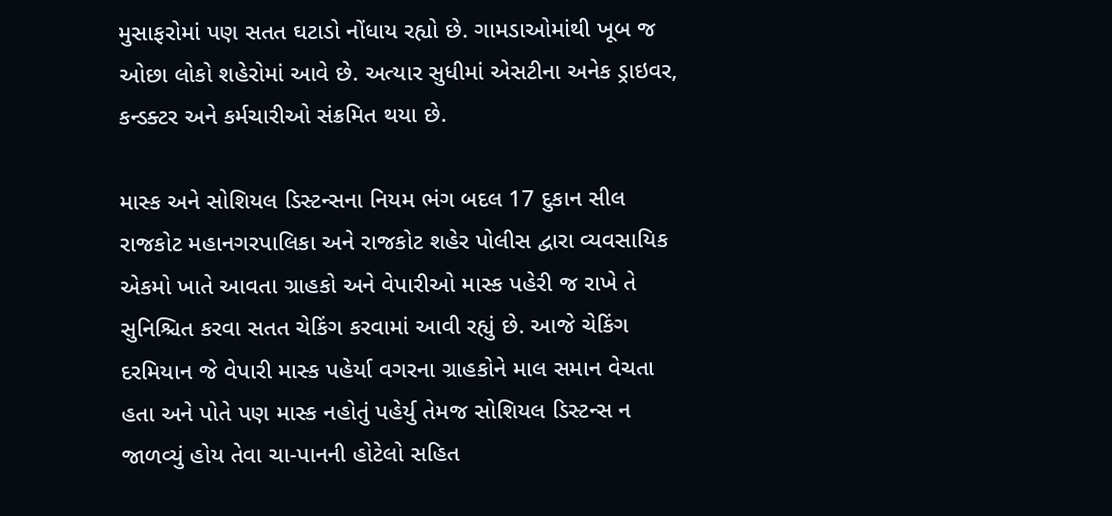મુસાફરોમાં પણ સતત ઘટાડો નોંધાય રહ્યો છે. ગામડાઓમાંથી ખૂબ જ ઓછા લોકો શહેરોમાં આવે છે. અત્યાર સુધીમાં એસટીના અનેક ડ્રાઇવર, કન્ડક્ટર અને કર્મચારીઓ સંક્રમિત થયા છે.

માસ્ક અને સોશિયલ ડિસ્ટન્સના નિયમ ભંગ બદલ 17 દુકાન સીલ
રાજકોટ મહાનગરપાલિકા અને રાજકોટ શહેર પોલીસ દ્વારા વ્યવસાયિક એકમો ખાતે આવતા ગ્રાહકો અને વેપારીઓ માસ્ક પહેરી જ રાખે તે સુનિશ્ચિત કરવા સતત ચેકિંગ કરવામાં આવી રહ્યું છે. આજે ચેકિંગ દરમિયાન જે વેપારી માસ્ક પહેર્યા વગરના ગ્રાહકોને માલ સમાન વેચતા હતા અને પોતે પણ માસ્ક નહોતું પહેર્યુ તેમજ સોશિયલ ડિસ્ટન્સ ન જાળવ્યું હોય તેવા ચા-પાનની હોટેલો સહિત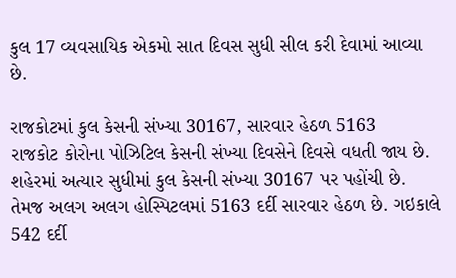કુલ 17 વ્યવસાયિક એકમો સાત દિવસ સુધી સીલ કરી દેવામાં આવ્યા છે.

રાજકોટમાં કુલ કેસની સંખ્યા 30167, સારવાર હેઠળ 5163
રાજકોટ કોરોના પોઝિટિલ કેસની સંખ્યા દિવસેને દિવસે વધતી જાય છે. શહેરમાં અત્યાર સુધીમાં કુલ કેસની સંખ્યા 30167 પર પહોંચી છે. તેમજ અલગ અલગ હોસ્પિટલમાં 5163 દર્દી સારવાર હેઠળ છે. ગઇકાલે 542 દર્દી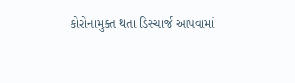કોરોનામુક્ત થતા ડિસ્ચાર્જ આપવામાં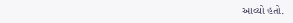આવ્યો હતો.